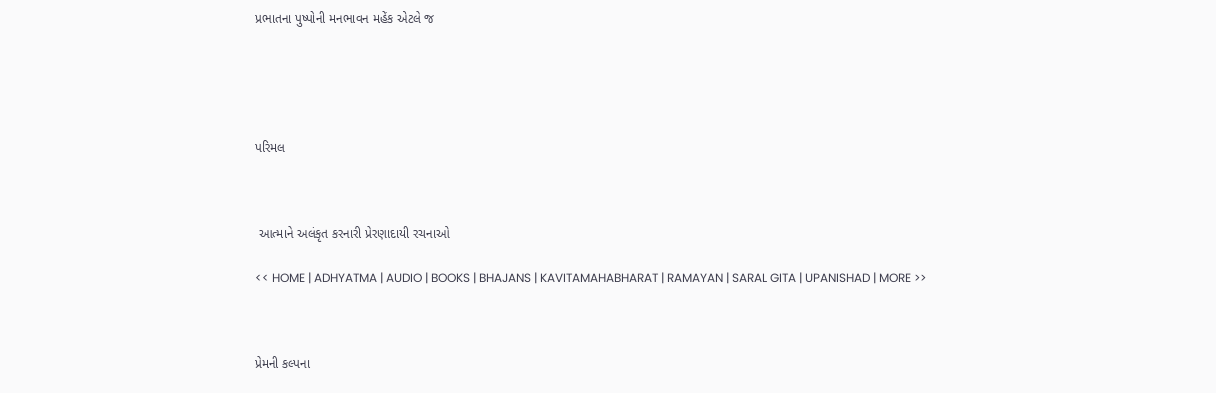પ્રભાતના પુષ્પોની મનભાવન મહેંક એટલે જ





પરિમલ



 આત્માને અલંકૃત કરનારી પ્રેરણાદાયી રચનાઓ

<< HOME | ADHYATMA | AUDIO | BOOKS | BHAJANS | KAVITAMAHABHARAT | RAMAYAN | SARAL GITA | UPANISHAD | MORE >>



પ્રેમની કલ્પના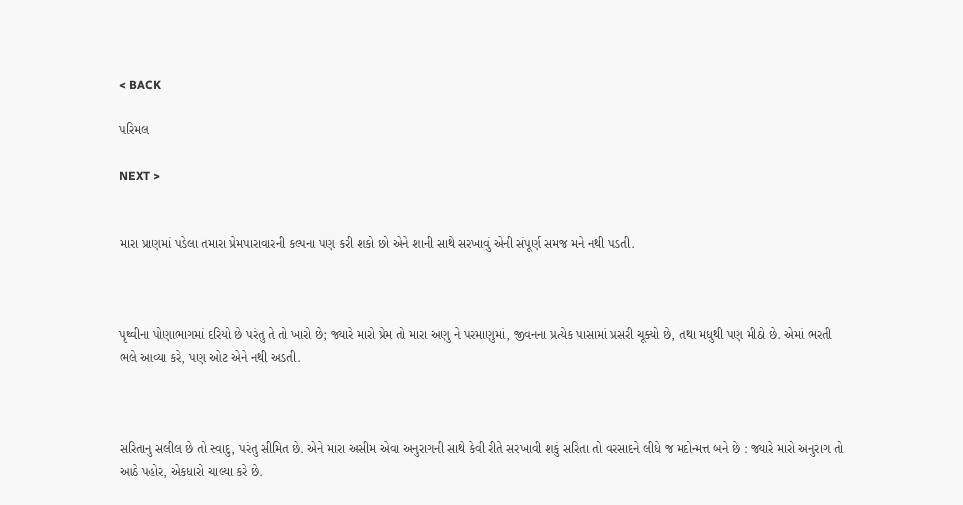< BACK

પરિમલ

NEXT >


મારા પ્રાણમાં પડેલા તમારા પ્રેમપારાવારની કલ્પના પણ કરી શકો છો એને શાની સાથે સરખાવું એની સંપૂર્ણ સમજ મને નથી પડતી.



પૃથ્વીના પોણાભાગમાં દરિયો છે પરંતુ તે તો ખારો છે; જ્યારે મારો પ્રેમ તો મારા અણુ ને પરમાણુમાં, જીવનના પ્રત્યેક પાસામાં પ્રસરી ચૂક્યો છે, તથા મધુથી પણ મીઠો છે. એમાં ભરતી ભલે આવ્યા કરે, પણ ઓટ એને નથી અડતી.



સરિતાનુ સલીલ છે તો સ્વાદુ, પરંતુ સીમિત છે. એને મારા અસીમ એવા અનુરાગની સાથે કેવી રીતે સરખાવી શકું સરિતા તો વરસાદને લીધે જ મદોન્મત્ત બને છે : જ્યારે મારો અનુરાગ તો આઠે પહોર, એકધારો ચાલ્યા કરે છે.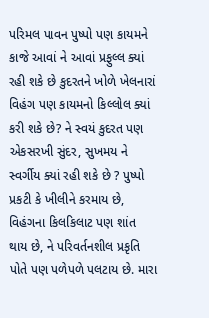પરિમલ પાવન પુષ્પો પણ કાયમને કાજે આવાં ને આવાં પ્રફુલ્લ ક્યાં રહી શકે છે કુદરતને ખોળે ખેલનારાં વિહંગ પણ કાયમનો કિલ્લોલ ક્યાં કરી શકે છે? ને સ્વયં કુદરત પણ એકસરખી સુંદર, સુખમય ને સ્વર્ગીય ક્યાં રહી શકે છે ? પુષ્પો પ્રકટી કે ખીલીને કરમાય છે, વિહંગના કિલકિલાટ પણ શાંત થાય છે, ને પરિવર્તનશીલ પ્રકૃતિ પોતે પણ પળેપળે પલટાય છે. મારા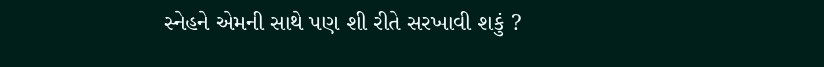સ્નેહને એમની સાથે પણ શી રીતે સરખાવી શકું ?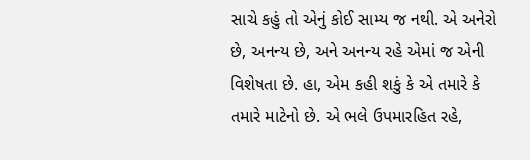સાચે કહું તો એનું કોઈ સામ્ય જ નથી. એ અનેરો છે, અનન્ય છે, અને અનન્ય રહે એમાં જ એની વિશેષતા છે. હા, એમ કહી શકું કે એ તમારે કે તમારે માટેનો છે. એ ભલે ઉપમારહિત રહે,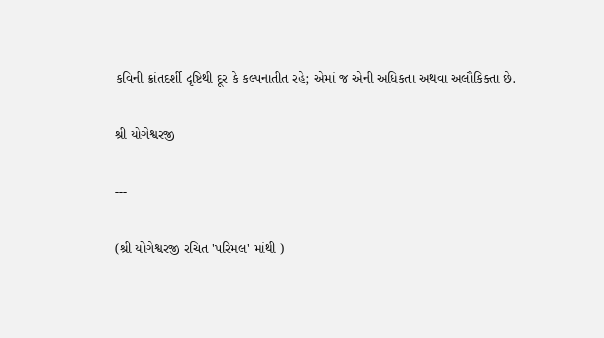કવિની ક્રાંતદર્શી દૃષ્ટિથી દૂર કે કલ્પનાતીત રહે; એમાં જ એની અધિકતા અથવા અલૌકિક્તા છે.

શ્રી યોગેશ્વરજી

---

(શ્રી યોગેશ્વરજી રચિત 'પરિમલ' માંથી )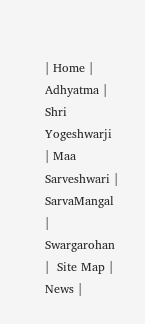| Home | Adhyatma | Shri Yogeshwarji | Maa Sarveshwari | SarvaMangal | Swargarohan |  Site Map | News |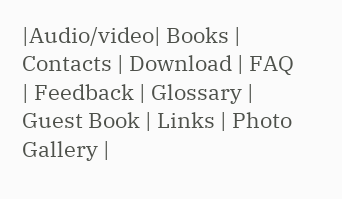|Audio/video| Books | Contacts | Download | FAQ | Feedback | Glossary | Guest Book | Links | Photo Gallery |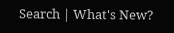Search | What's New?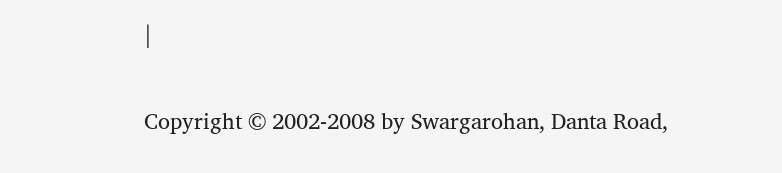|

Copyright © 2002-2008 by Swargarohan, Danta Road,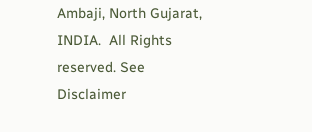Ambaji, North Gujarat, INDIA.  All Rights reserved. See Disclaimer